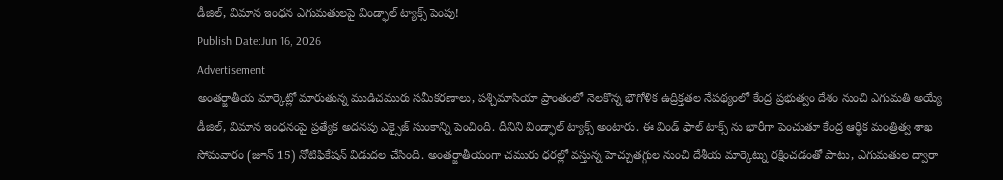డీజిల్, విమాన ఇంధన ఎగుమతులపై విండ్ఫాల్ ట్యాక్స్ పెంపు!
Publish Date:Jun 16, 2026
Advertisement
అంతర్జాతీయ మార్కెట్లో మారుతున్న ముడిచమురు సమీకరణాలు, పశ్చిమాసియా ప్రాంతంలో నెలకొన్న భౌగోళిక ఉద్రిక్తతల నేపథ్యంలో కేంద్ర ప్రభుత్వం దేశం నుంచి ఎగుమతి అయ్యే డీజిల్, విమాన ఇంధనంపై ప్రత్యేక అదనపు ఎక్సైజ్ సుంకాన్ని పెంచింది. దీనిని విండ్ఫాల్ ట్యాక్స్ అంటారు. ఈ విండ్ ఫాల్ టాక్స్ ను భారీగా పెంచుతూ కేంద్ర ఆర్థిక మంత్రిత్వ శాఖ సోమవారం (జూన్ 15) నోటిఫికేషన్ విడుదల చేసింది. అంతర్జాతీయంగా చమురు ధరల్లో వస్తున్న హెచ్చుతగ్గుల నుంచి దేశీయ మార్కెట్ను రక్షించడంతో పాటు, ఎగుమతుల ద్వారా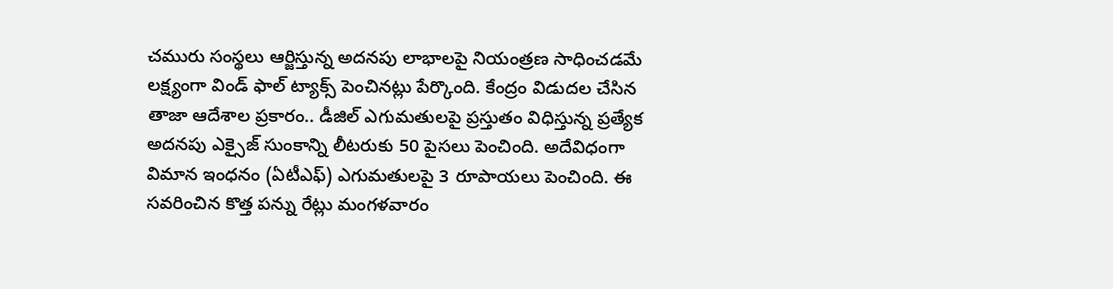చమురు సంస్థలు ఆర్జిస్తున్న అదనపు లాభాలపై నియంత్రణ సాధించడమే లక్ష్యంగా విండ్ ఫాల్ ట్యాక్స్ పెంచినట్లు పేర్కొంది. కేంద్రం విడుదల చేసిన తాజా ఆదేశాల ప్రకారం.. డీజిల్ ఎగుమతులపై ప్రస్తుతం విధిస్తున్న ప్రత్యేక అదనపు ఎక్సైజ్ సుంకాన్ని లీటరుకు 50 పైసలు పెంచింది. అదేవిధంగా విమాన ఇంధనం (ఏటీఎఫ్) ఎగుమతులపై 3 రూపాయలు పెంచింది. ఈ సవరించిన కొత్త పన్ను రేట్లు మంగళవారం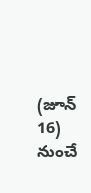(జూన్ 16) నుంచే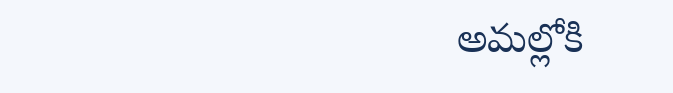అమల్లోకి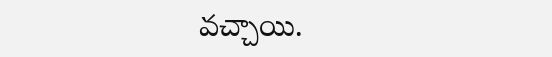వచ్చాయి.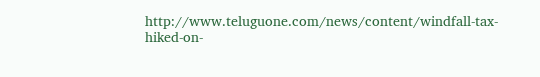http://www.teluguone.com/news/content/windfall-tax-hiked-on-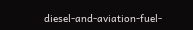diesel-and-aviation-fuel-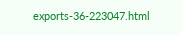exports-36-223047.html